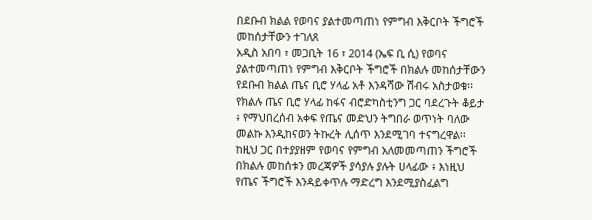በደቡብ ክልል የወባና ያልተመጣጠነ የምግብ እቅርቦት ችግሮች መከሰታቸውን ተገለጸ
አዲስ አበባ ፣ መጋቢት 16 ፣ 2014 (ኤፍ ቢ ሲ) የወባና ያልተመጣጠነ የምግብ እቅርቦት ችግሮች በክልሉ መከሰታቸውን የደቡብ ክልል ጤና ቢሮ ሃላፊ አቶ እንዳሻው ሽብሩ አስታወቁ፡፡
የክልሉ ጤና ቢሮ ሃላፊ ከፋና ብሮድካስቲንግ ጋር ባደረጉት ቆይታ ፥ የማህበረሰብ አቀፍ የጤና መድህን ትግበራ ወጥነት ባለው መልኩ እንዲከናወን ትኩረት ሊሰጥ እንደሚገባ ተናግረዋል፡፡
ከዚህ ጋር በተያያዘም የወባና የምግብ አለመመጣጠን ችግሮች በክልሉ መከሰቱን መረጃዎች ያሳያሉ ያሉት ሀላፊው ፥ እነዚህ የጤና ችግሮች እንዳይቀጥሉ ማድረግ እንደሚያስፈልግ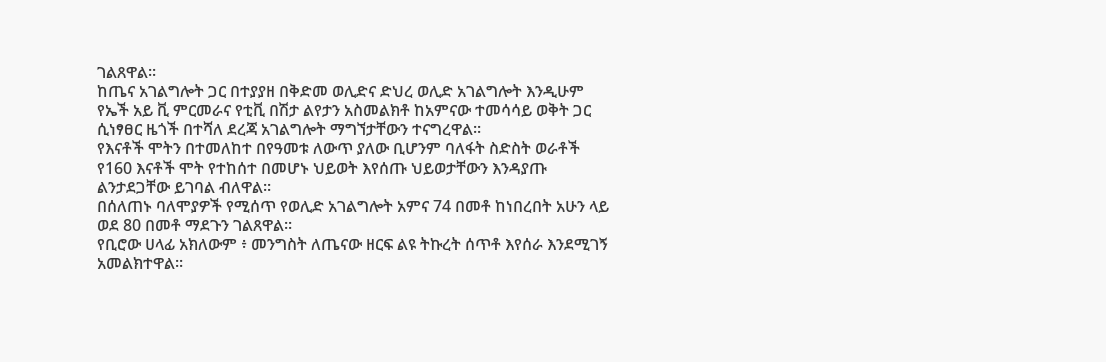ገልጸዋል፡፡
ከጤና አገልግሎት ጋር በተያያዘ በቅድመ ወሊድና ድህረ ወሊድ አገልግሎት እንዲሁም የኤች አይ ቪ ምርመራና የቲቪ በሽታ ልየታን አስመልክቶ ከአምናው ተመሳሳይ ወቅት ጋር ሲነፃፀር ዜጎች በተሻለ ደረጃ አገልግሎት ማግኘታቸውን ተናግረዋል፡፡
የእናቶች ሞትን በተመለከተ በየዓመቱ ለውጥ ያለው ቢሆንም ባለፋት ስድስት ወራቶች የ160 እናቶች ሞት የተከሰተ በመሆኑ ህይወት እየሰጡ ህይወታቸውን እንዳያጡ ልንታደጋቸው ይገባል ብለዋል፡፡
በሰለጠኑ ባለሞያዎች የሚሰጥ የወሊድ አገልግሎት አምና 74 በመቶ ከነበረበት አሁን ላይ ወደ 80 በመቶ ማደጉን ገልጸዋል፡፡
የቢሮው ሀላፊ አክለውም ፥ መንግስት ለጤናው ዘርፍ ልዩ ትኩረት ሰጥቶ እየሰራ እንደሚገኝ አመልክተዋል፡፡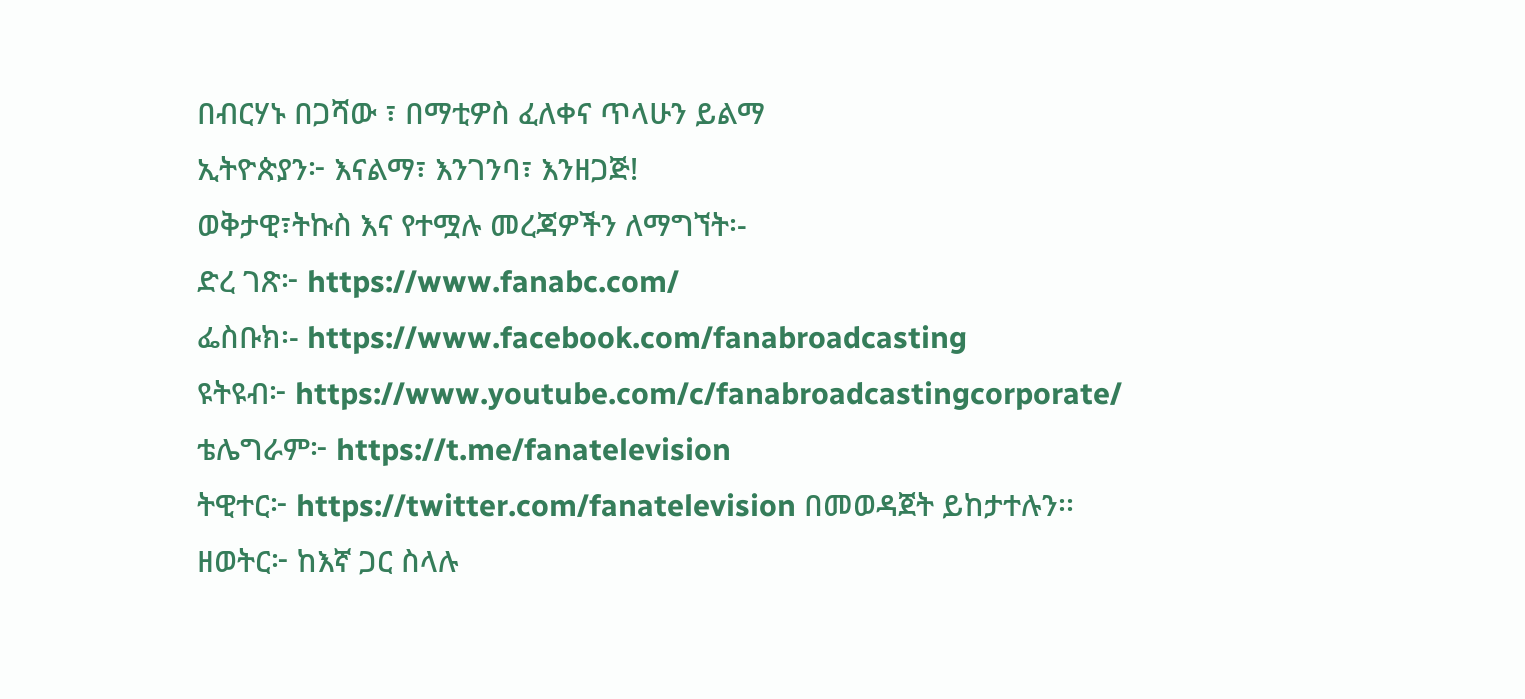በብርሃኑ በጋሻው ፣ በማቲዎስ ፈለቀና ጥላሁን ይልማ
ኢትዮጵያን፦ እናልማ፣ እንገንባ፣ እንዘጋጅ!
ወቅታዊ፣ትኩስ እና የተሟሉ መረጃዎችን ለማግኘት፡-
ድረ ገጽ፦ https://www.fanabc.com/
ፌስቡክ፡- https://www.facebook.com/fanabroadcasting
ዩትዩብ፦ https://www.youtube.com/c/fanabroadcastingcorporate/
ቴሌግራም፦ https://t.me/fanatelevision
ትዊተር፦ https://twitter.com/fanatelevision በመወዳጀት ይከታተሉን፡፡
ዘወትር፦ ከእኛ ጋር ስላሉ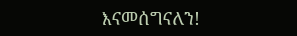እናመሰግናለን!